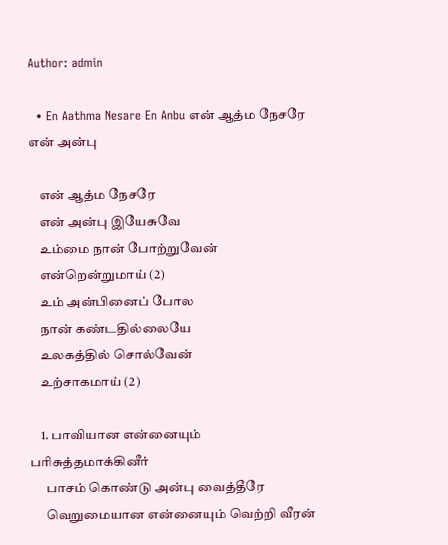Author: admin

  • En Aathma Nesare En Anbu என் ஆத்ம நேசரே என் அன்பு

    என் ஆத்ம நேசரே
    என் அன்பு இயேசுவே
    உம்மை நான் போற்றுவேன்
    என்றென்றுமாய் (2)
    உம் அன்பினைப் போல
    நான் கண்டதில்லையே
    உலகத்தில் சொல்வேன்
    உற்சாகமாய் (2)

    1. பாவியான என்னையும் பரிசுத்தமாக்கினீர்
      பாசம் கொண்டு அன்பு வைத்தீரே
      வெறுமையான என்னையும் வெற்றி வீரன்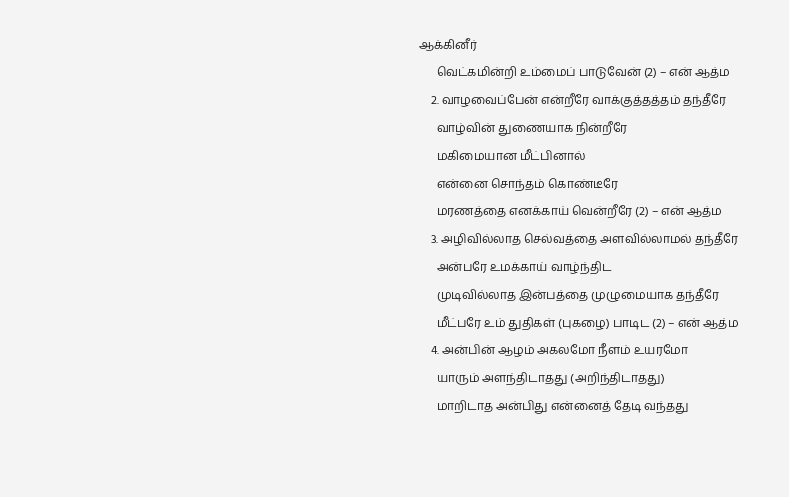ஆக்கினீர்
      வெட்கமின்றி உம்மைப் பாடுவேன் (2) – என் ஆத்ம
    2. வாழவைப்பேன் என்றீரே வாக்குத்தத்தம் தந்தீரே
      வாழ்வின் துணையாக நின்றீரே
      மகிமையான மீட்பினால்
      என்னை சொந்தம் கொண்டீரே
      மரணத்தை எனக்காய் வென்றீரே (2) – என் ஆத்ம
    3. அழிவில்லாத செல்வத்தை அளவில்லாமல் தந்தீரே
      அன்பரே உமக்காய் வாழ்ந்திட
      முடிவில்லாத இன்பத்தை முழுமையாக தந்தீரே
      மீட்பரே உம் துதிகள் (புகழை) பாடிட (2) – என் ஆத்ம
    4. அன்பின் ஆழம் அகலமோ நீளம் உயரமோ
      யாரும் அளந்திடாதது (அறிந்திடாதது)
      மாறிடாத அன்பிது என்னைத் தேடி வந்தது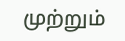முற்றும்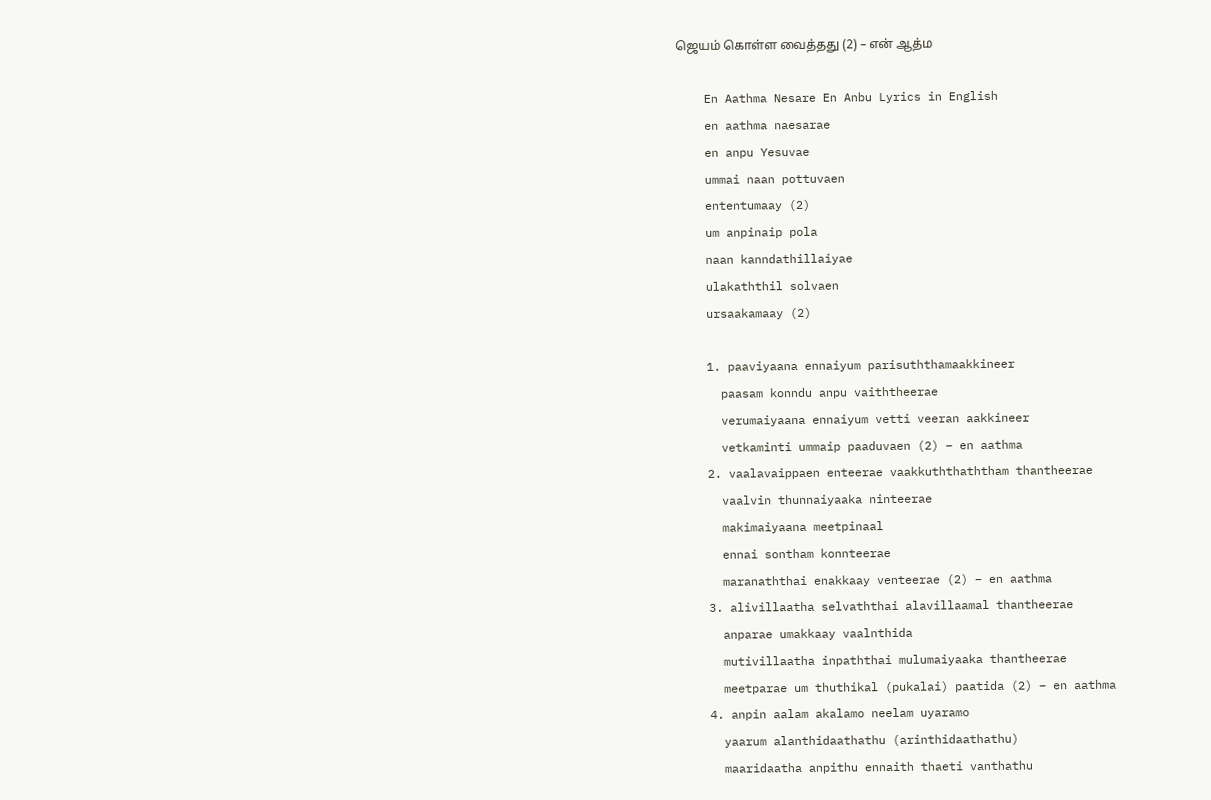ஜெயம் கொள்ள வைத்தது (2) – என் ஆத்ம

    En Aathma Nesare En Anbu Lyrics in English
    en aathma naesarae
    en anpu Yesuvae
    ummai naan pottuvaen
    ententumaay (2)
    um anpinaip pola
    naan kanndathillaiyae
    ulakaththil solvaen
    ursaakamaay (2)

    1. paaviyaana ennaiyum parisuththamaakkineer
      paasam konndu anpu vaiththeerae
      verumaiyaana ennaiyum vetti veeran aakkineer
      vetkaminti ummaip paaduvaen (2) – en aathma
    2. vaalavaippaen enteerae vaakkuththaththam thantheerae
      vaalvin thunnaiyaaka ninteerae
      makimaiyaana meetpinaal
      ennai sontham konnteerae
      maranaththai enakkaay venteerae (2) – en aathma
    3. alivillaatha selvaththai alavillaamal thantheerae
      anparae umakkaay vaalnthida
      mutivillaatha inpaththai mulumaiyaaka thantheerae
      meetparae um thuthikal (pukalai) paatida (2) – en aathma
    4. anpin aalam akalamo neelam uyaramo
      yaarum alanthidaathathu (arinthidaathathu)
      maaridaatha anpithu ennaith thaeti vanthathu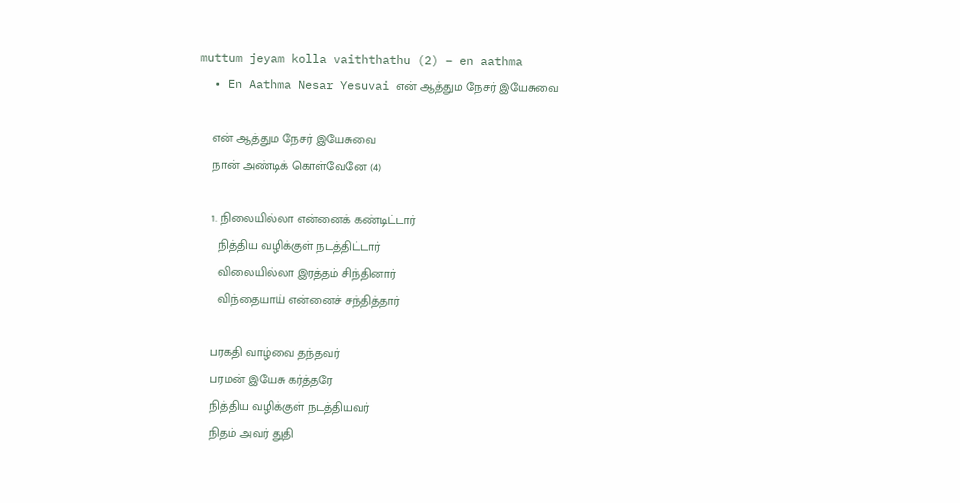muttum jeyam kolla vaiththathu (2) – en aathma
  • En Aathma Nesar Yesuvai என் ஆத்தும நேசர் இயேசுவை

    என் ஆத்தும நேசர் இயேசுவை
    நான் அண்டிக் கொள்வேனே (4)

    1. நிலையில்லா என்னைக் கண்டிட்டார்
      நித்திய வழிக்குள் நடத்திட்டார்
      விலையில்லா இரத்தம் சிந்தினார்
      விந்தையாய் என்னைச் சந்தித்தார்

    பரகதி வாழ்வை தந்தவர்
    பரமன் இயேசு கர்த்தரே
    நித்திய வழிக்குள் நடத்தியவர்
    நிதம் அவர் துதி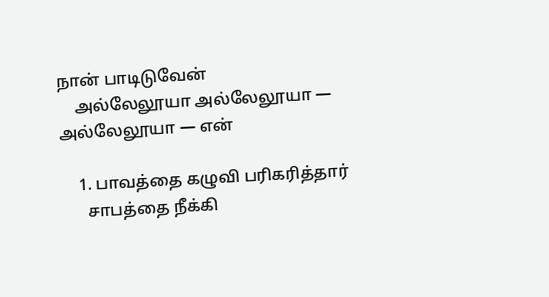நான் பாடிடுவேன்
    அல்லேலூயா அல்லேலூயா — அல்லேலூயா — என்

    1. பாவத்தை கழுவி பரிகரித்தார்
      சாபத்தை நீக்கி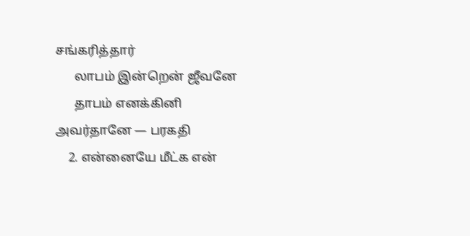சங்கரித்தார்
      லாபம் இன்றென் ஜீவனே
      தாபம் எனக்கினி அவர்தானே — பரகதி
    2. என்னையே மீட்க என்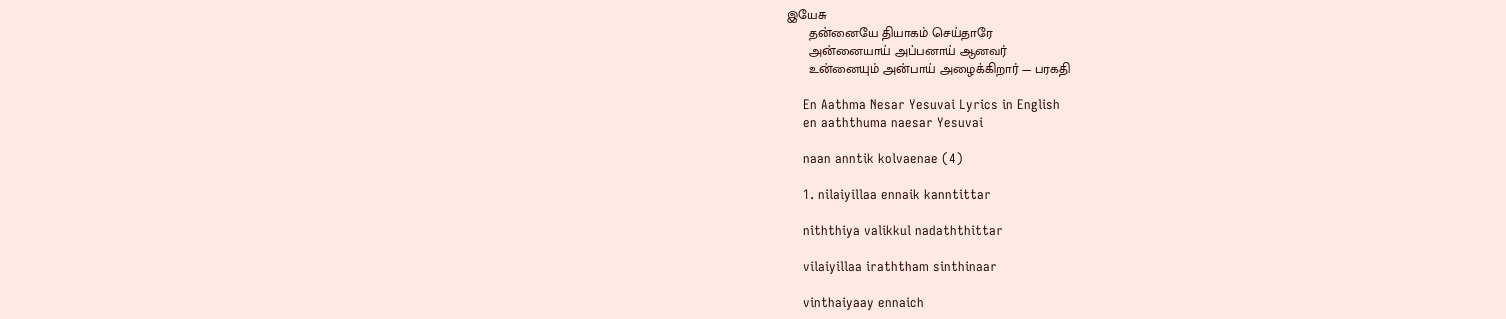இயேசு
      தன்னையே தியாகம் செய்தாரே
      அன்னையாய் அப்பனாய் ஆனவர்
      உன்னையும் அன்பாய் அழைக்கிறார் — பரகதி

    En Aathma Nesar Yesuvai Lyrics in English
    en aaththuma naesar Yesuvai

    naan anntik kolvaenae (4)

    1. nilaiyillaa ennaik kanntittar

    niththiya valikkul nadaththittar

    vilaiyillaa iraththam sinthinaar

    vinthaiyaay ennaich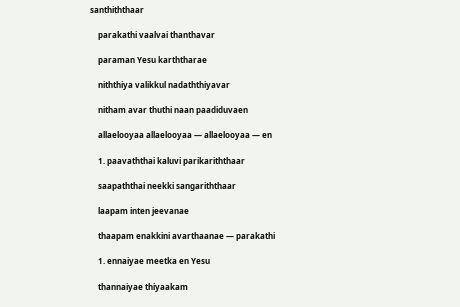santhiththaar

    parakathi vaalvai thanthavar

    paraman Yesu karththarae

    niththiya valikkul nadaththiyavar

    nitham avar thuthi naan paadiduvaen

    allaelooyaa allaelooyaa — allaelooyaa — en

    1. paavaththai kaluvi parikariththaar

    saapaththai neekki sangariththaar

    laapam inten jeevanae

    thaapam enakkini avarthaanae — parakathi

    1. ennaiyae meetka en Yesu

    thannaiyae thiyaakam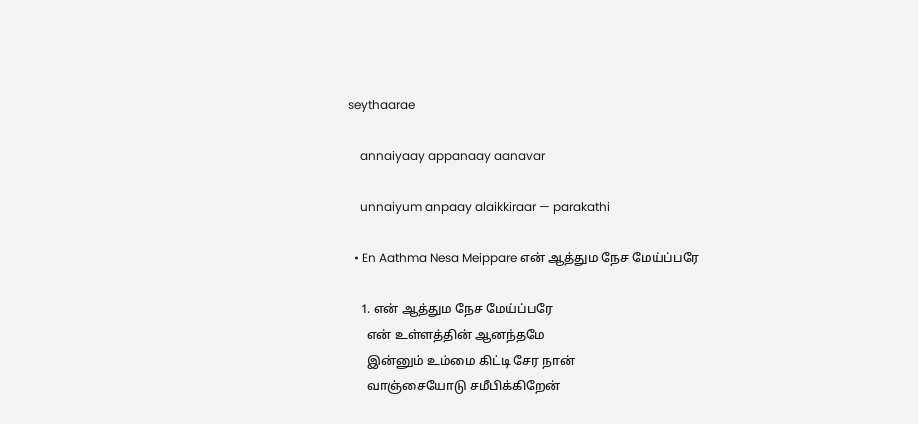seythaarae

    annaiyaay appanaay aanavar

    unnaiyum anpaay alaikkiraar — parakathi

  • En Aathma Nesa Meippare என் ஆத்தும நேச மேய்ப்பரே

    1. என் ஆத்தும நேச மேய்ப்பரே
      என் உள்ளத்தின் ஆனந்தமே
      இன்னும் உம்மை கிட்டி சேர நான்
      வாஞ்சையோடு சமீபிக்கிறேன்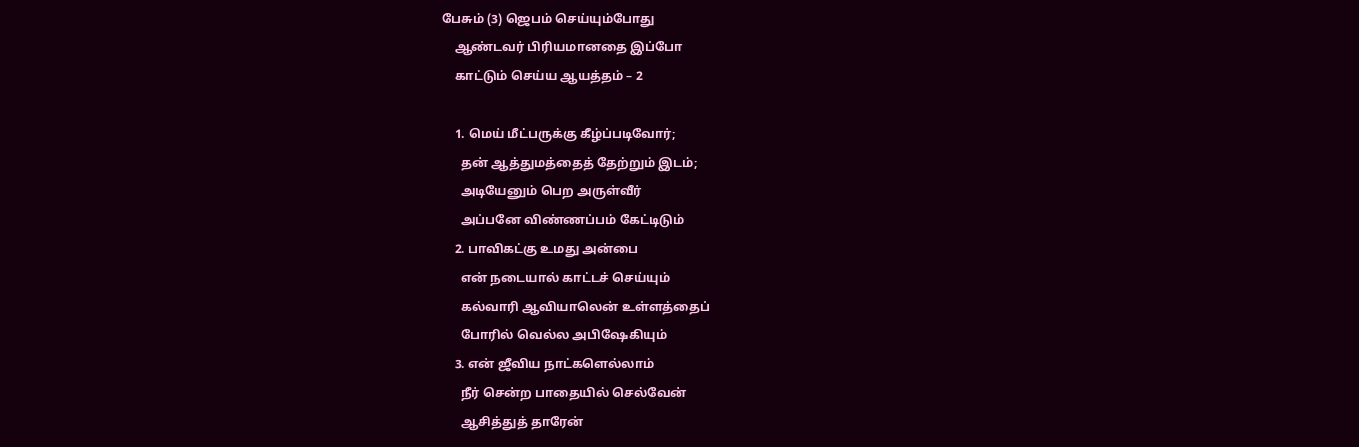பேசும் (3) ஜெபம் செய்யும்போது
    ஆண்டவர் பிரியமானதை இப்போ
    காட்டும் செய்ய ஆயத்தம் – 2

    1. மெய் மீட்பருக்கு கீழ்ப்படிவோர்;
      தன் ஆத்துமத்தைத் தேற்றும் இடம்;
      அடியேனும் பெற அருள்வீர்
      அப்பனே விண்ணப்பம் கேட்டிடும்
    2. பாவிகட்கு உமது அன்பை
      என் நடையால் காட்டச் செய்யும்
      கல்வாரி ஆவியாலென் உள்ளத்தைப்
      போரில் வெல்ல அபிஷேகியும்
    3. என் ஜீவிய நாட்களெல்லாம்
      நீர் சென்ற பாதையில் செல்வேன்
      ஆசித்துத் தாரேன்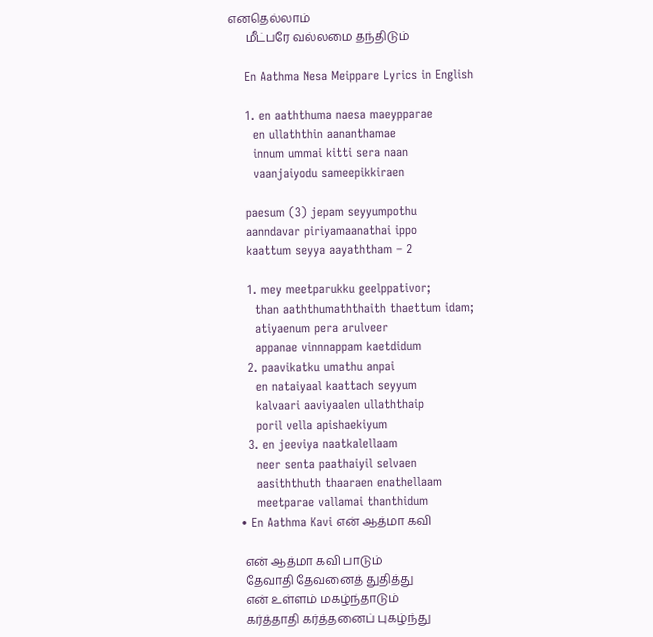எனதெல்லாம்
      மீட்பரே வல்லமை தந்திடும்

    En Aathma Nesa Meippare Lyrics in English

    1. en aaththuma naesa maeypparae
      en ullaththin aananthamae
      innum ummai kitti sera naan
      vaanjaiyodu sameepikkiraen

    paesum (3) jepam seyyumpothu
    aanndavar piriyamaanathai ippo
    kaattum seyya aayaththam – 2

    1. mey meetparukku geelppativor;
      than aaththumaththaith thaettum idam;
      atiyaenum pera arulveer
      appanae vinnnappam kaetdidum
    2. paavikatku umathu anpai
      en nataiyaal kaattach seyyum
      kalvaari aaviyaalen ullaththaip
      poril vella apishaekiyum
    3. en jeeviya naatkalellaam
      neer senta paathaiyil selvaen
      aasiththuth thaaraen enathellaam
      meetparae vallamai thanthidum
  • En Aathma Kavi என் ஆத்மா கவி

    என் ஆத்மா கவி பாடும்
    தேவாதி தேவனைத் துதித்து
    என் உள்ளம் மகழ்ந்தாடும்
    கர்த்தாதி கர்த்தனைப் புகழ்ந்து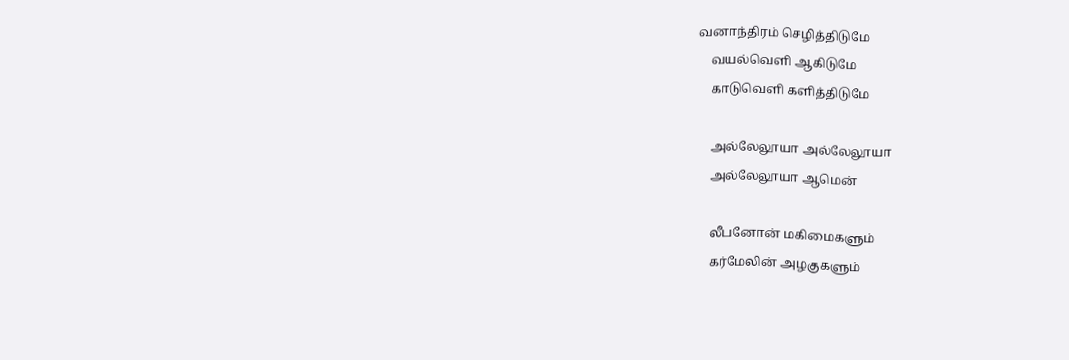வனாந்திரம் செழித்திடுமே
    வயல்வெளி ஆகிடுமே
    காடுவெளி களித்திடுமே

    அல்லேலூயா அல்லேலூயா
    அல்லேலூயா ஆமென்

    லீபனோன் மகிமைகளும்
    கர்மேலின் அழகுகளும்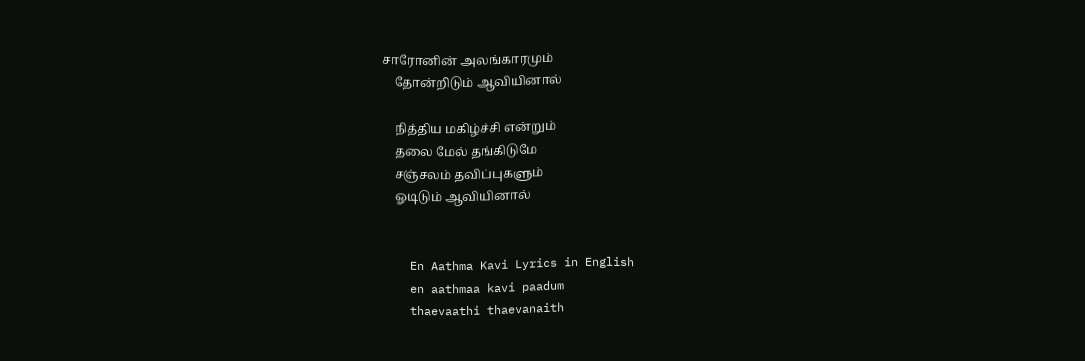சாரோனின் அலங்காரமும்
    தோன்றிடும் ஆவியினால்

    நித்திய மகிழ்ச்சி என்றும்
    தலை மேல் தங்கிடுமே
    சஞ்சலம் தவிப்புகளும்
    ஓடிடும் ஆவியினால்


    En Aathma Kavi Lyrics in English
    en aathmaa kavi paadum
    thaevaathi thaevanaith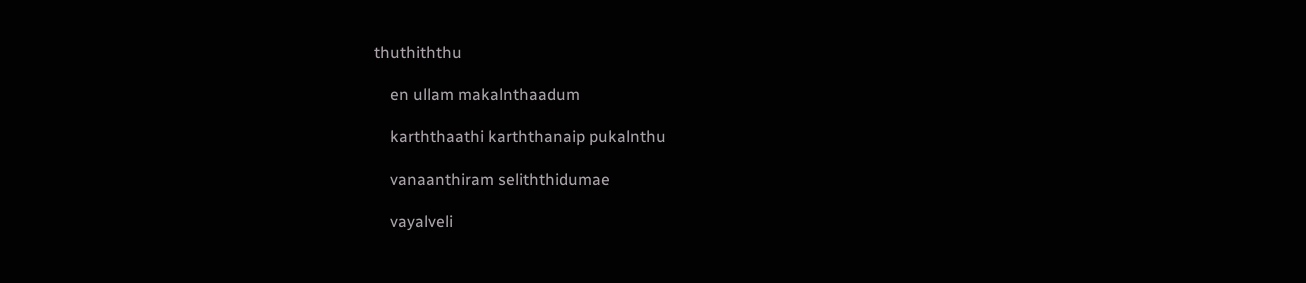thuthiththu

    en ullam makalnthaadum

    karththaathi karththanaip pukalnthu

    vanaanthiram seliththidumae

    vayalveli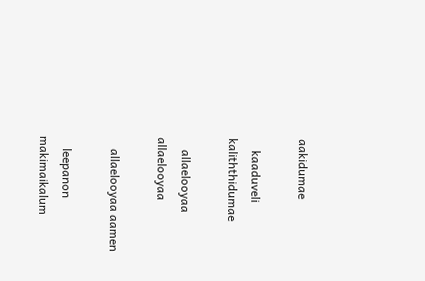aakidumae

    kaaduveli kaliththidumae

    allaelooyaa allaelooyaa

    allaelooyaa aamen

    leepanon makimaikalum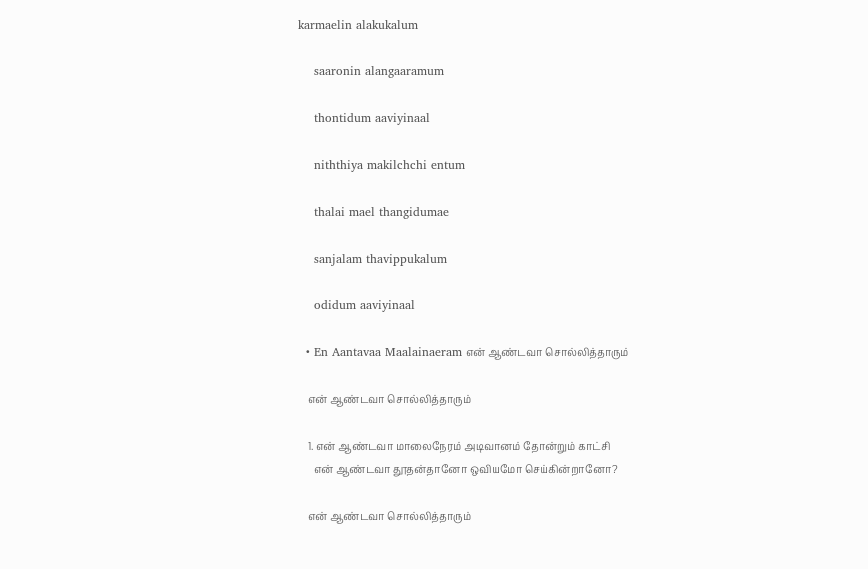karmaelin alakukalum

    saaronin alangaaramum

    thontidum aaviyinaal

    niththiya makilchchi entum

    thalai mael thangidumae

    sanjalam thavippukalum

    odidum aaviyinaal

  • En Aantavaa Maalainaeram என் ஆண்டவா சொல்லித்தாரும்

    என் ஆண்டவா சொல்லித்தாரும்

    1. என் ஆண்டவா மாலைநேரம் அடிவானம் தோன்றும் காட்சி
      என் ஆண்டவா தூதன்தானோ ஒவியமோ செய்கின்றானோ?

    என் ஆண்டவா சொல்லித்தாரும்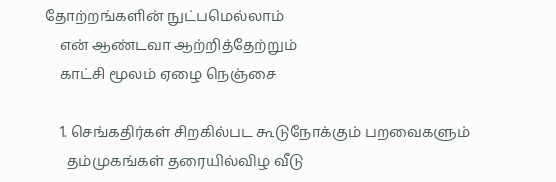தோற்றங்களின் நுட்பமெல்லாம்
    என் ஆண்டவா ஆற்றித்தேற்றும்
    காட்சி மூலம் ஏழை நெஞ்சை

    1. செங்கதிர்கள் சிறகில்பட கூடுநோக்கும் பறவைகளும்
      தம்முகங்கள் தரையில்விழ வீடு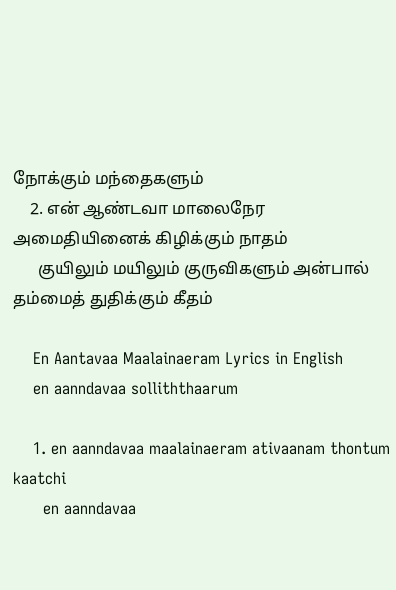நோக்கும் மந்தைகளும்
    2. என் ஆண்டவா மாலைநேர அமைதியினைக் கிழிக்கும் நாதம்
      குயிலும் மயிலும் குருவிகளும் அன்பால் தம்மைத் துதிக்கும் கீதம்

    En Aantavaa Maalainaeram Lyrics in English
    en aanndavaa solliththaarum

    1. en aanndavaa maalainaeram ativaanam thontum kaatchi
      en aanndavaa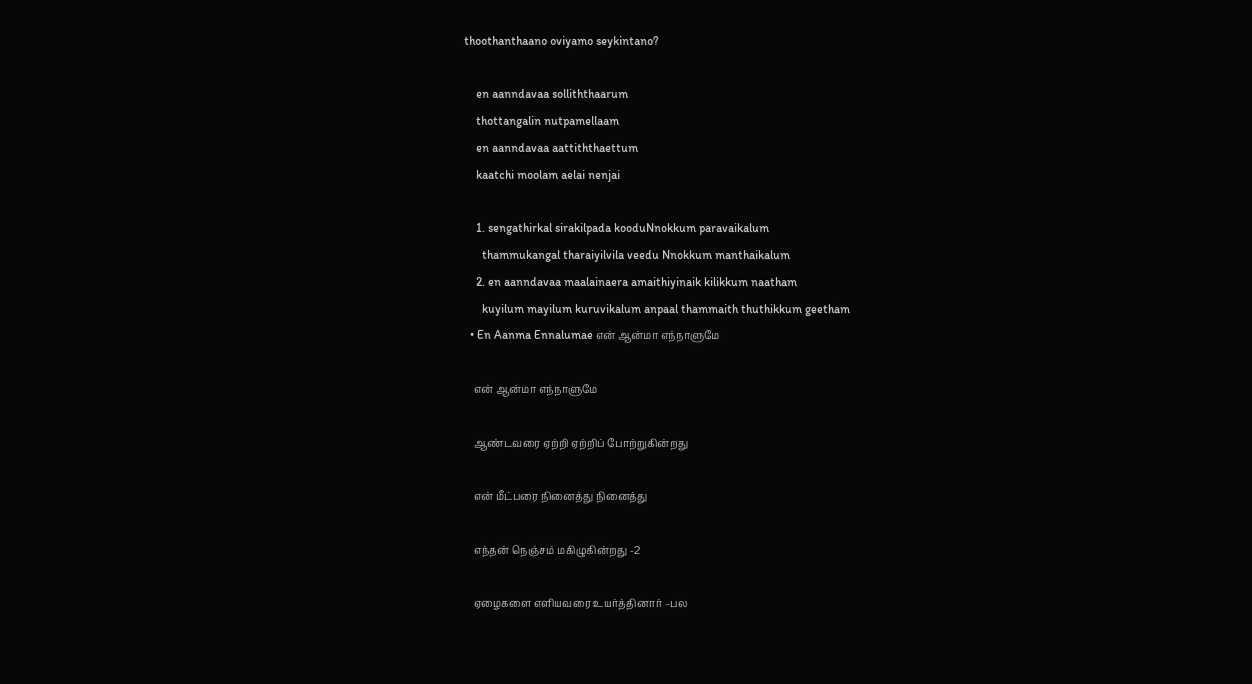thoothanthaano oviyamo seykintano?

    en aanndavaa solliththaarum
    thottangalin nutpamellaam
    en aanndavaa aattiththaettum
    kaatchi moolam aelai nenjai

    1. sengathirkal sirakilpada kooduNnokkum paravaikalum
      thammukangal tharaiyilvila veedu Nnokkum manthaikalum
    2. en aanndavaa maalainaera amaithiyinaik kilikkum naatham
      kuyilum mayilum kuruvikalum anpaal thammaith thuthikkum geetham
  • En Aanma Ennalumae என் ஆன்மா எந்நாளுமே

    என் ஆன்மா எந்நாளுமே

    ஆண்டவரை ஏற்றி ஏற்றிப் போற்றுகின்றது

    என் மீட்பரை நினைத்து நினைத்து

    எந்தன் நெஞ்சம் மகிழுகின்றது -2

    ஏழைகளை எளியவரை உயர்த்தினார் –பல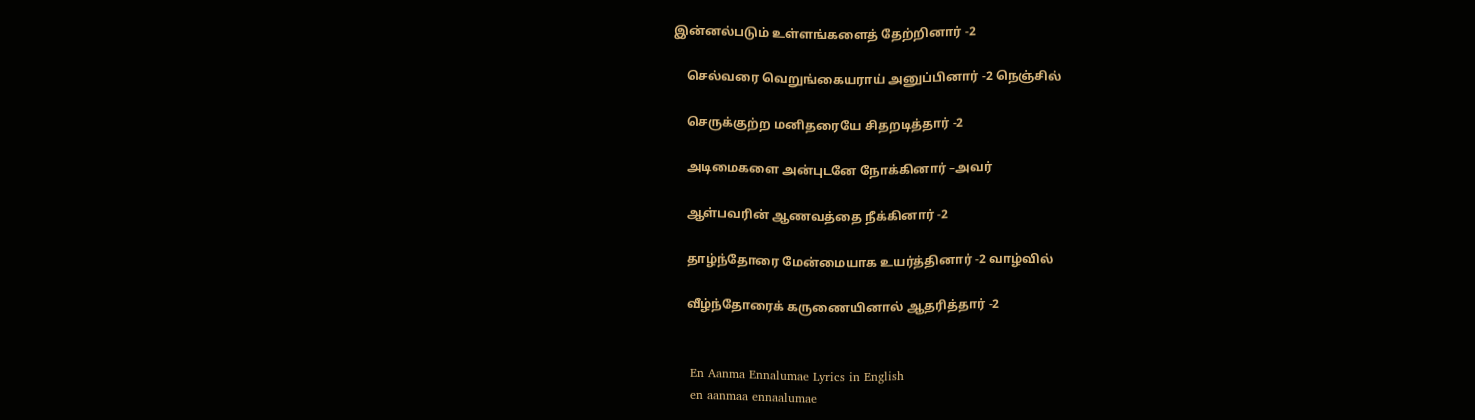இன்னல்படும் உள்ளங்களைத் தேற்றினார் -2

    செல்வரை வெறுங்கையராய் அனுப்பினார் -2 நெஞ்சில்

    செருக்குற்ற மனிதரையே சிதறடித்தார் -2

    அடிமைகளை அன்புடனே நோக்கினார் –அவர்

    ஆள்பவரின் ஆணவத்தை நீக்கினார் -2

    தாழ்ந்தோரை மேன்மையாக உயர்த்தினார் -2 வாழ்வில்

    வீழ்ந்தோரைக் கருணையினால் ஆதரித்தார் -2


    En Aanma Ennalumae Lyrics in English
    en aanmaa ennaalumae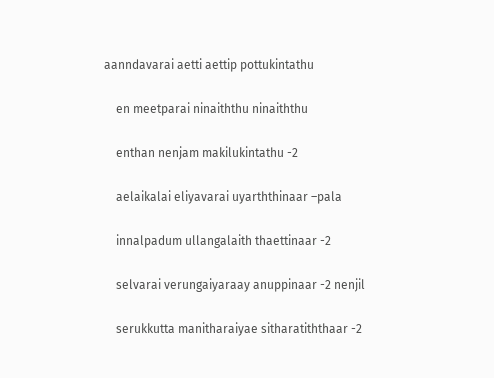aanndavarai aetti aettip pottukintathu

    en meetparai ninaiththu ninaiththu

    enthan nenjam makilukintathu -2

    aelaikalai eliyavarai uyarththinaar –pala

    innalpadum ullangalaith thaettinaar -2

    selvarai verungaiyaraay anuppinaar -2 nenjil

    serukkutta manitharaiyae sitharatiththaar -2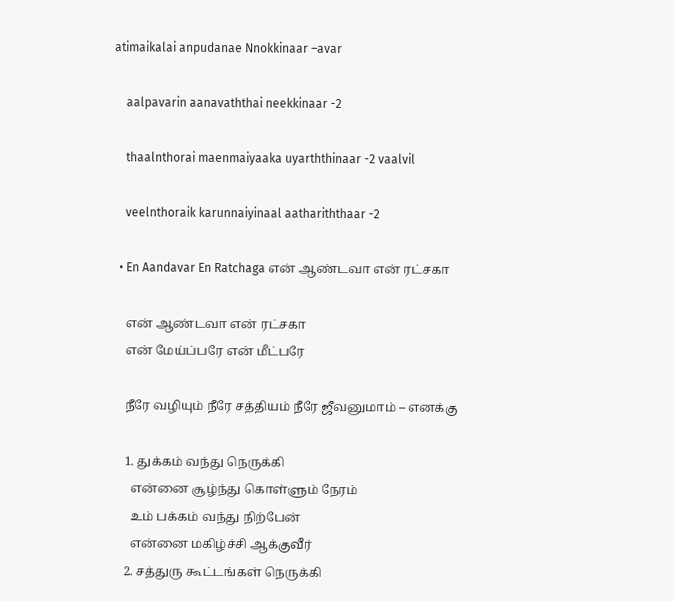atimaikalai anpudanae Nnokkinaar –avar

    aalpavarin aanavaththai neekkinaar -2

    thaalnthorai maenmaiyaaka uyarththinaar -2 vaalvil

    veelnthoraik karunnaiyinaal aathariththaar -2

  • En Aandavar En Ratchaga என் ஆண்டவா என் ரட்சகா

    என் ஆண்டவா என் ரட்சகா
    என் மேய்ப்பரே என் மீட்பரே

    நீரே வழியும் நீரே சத்தியம் நீரே ஜீவனுமாம் – எனக்கு

    1. துக்கம் வந்து நெருக்கி
      என்னை சூழ்ந்து கொள்ளும் நேரம்
      உம் பக்கம் வந்து நிற்பேன்
      என்னை மகிழ்ச்சி ஆக்குவீர்
    2. சத்துரு கூட்டங்கள் நெருக்கி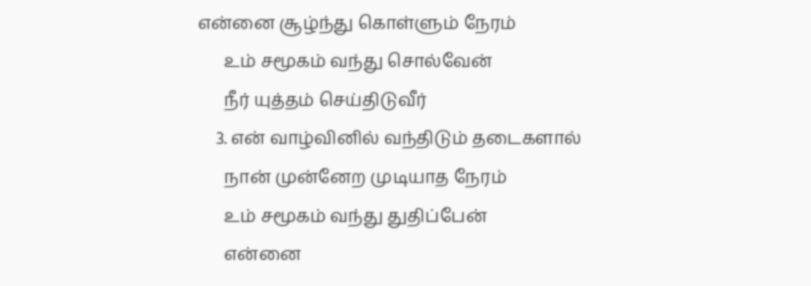என்னை சூழ்ந்து கொள்ளும் நேரம்
      உம் சமூகம் வந்து சொல்வேன்
      நீர் யுத்தம் செய்திடுவீர்
    3. என் வாழ்வினில் வந்திடும் தடைகளால்
      நான் முன்னேற முடியாத நேரம்
      உம் சமூகம் வந்து துதிப்பேன்
      என்னை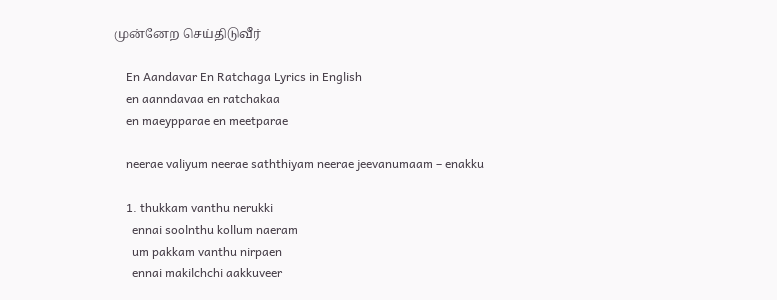முன்னேற செய்திடுவீர்

    En Aandavar En Ratchaga Lyrics in English
    en aanndavaa en ratchakaa
    en maeypparae en meetparae

    neerae valiyum neerae saththiyam neerae jeevanumaam – enakku

    1. thukkam vanthu nerukki
      ennai soolnthu kollum naeram
      um pakkam vanthu nirpaen
      ennai makilchchi aakkuveer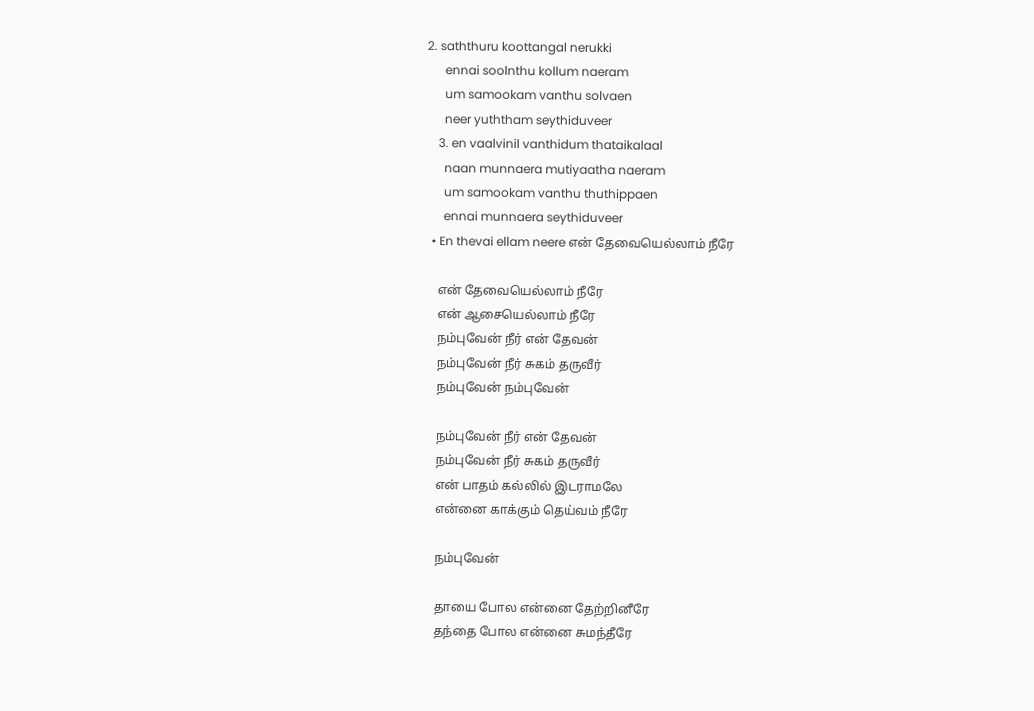2. saththuru koottangal nerukki
      ennai soolnthu kollum naeram
      um samookam vanthu solvaen
      neer yuththam seythiduveer
    3. en vaalvinil vanthidum thataikalaal
      naan munnaera mutiyaatha naeram
      um samookam vanthu thuthippaen
      ennai munnaera seythiduveer
  • En thevai ellam neere என் தேவையெல்லாம் நீரே

    என் தேவையெல்லாம் நீரே
    என் ஆசையெல்லாம் நீரே
    நம்புவேன் நீர் என் தேவன்
    நம்புவேன் நீர் சுகம் தருவீர்
    நம்புவேன் நம்புவேன்

    நம்புவேன் நீர் என் தேவன்
    நம்புவேன் நீர் சுகம் தருவீர்
    என் பாதம் கல்லில் இடராமலே
    என்னை காக்கும் தெய்வம் நீரே

    நம்புவேன்

    தாயை போல என்னை தேற்றினீரே
    தந்தை போல என்னை சுமந்தீரே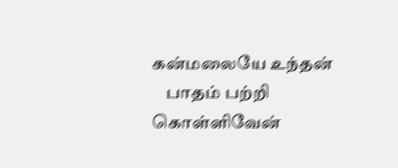கன்மலையே உந்தன்
    பாதம் பற்றி கொள்ளிவேன்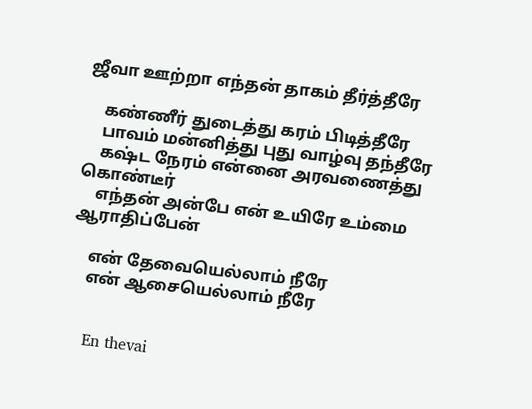ஜீவா ஊற்றா எந்தன் தாகம் தீர்த்தீரே

    கண்ணீர் துடைத்து கரம் பிடித்தீரே
    பாவம் மன்னித்து புது வாழ்வு தந்தீரே
    கஷ்ட நேரம் என்னை அரவணைத்து கொண்டீர்
    எந்தன் அன்பே என் உயிரே உம்மை ஆராதிப்பேன்

    என் தேவையெல்லாம் நீரே
    என் ஆசையெல்லாம் நீரே


    En thevai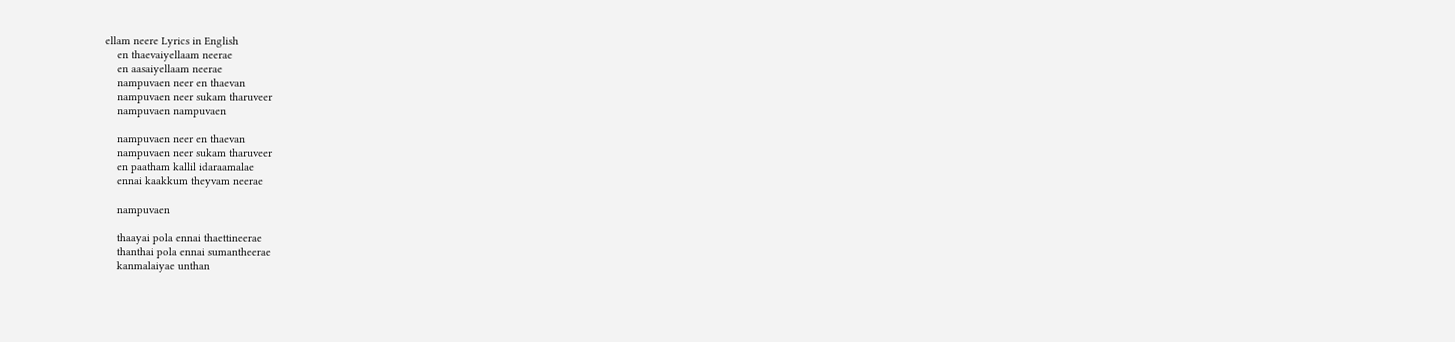ellam neere Lyrics in English
    en thaevaiyellaam neerae
    en aasaiyellaam neerae
    nampuvaen neer en thaevan
    nampuvaen neer sukam tharuveer
    nampuvaen nampuvaen

    nampuvaen neer en thaevan
    nampuvaen neer sukam tharuveer
    en paatham kallil idaraamalae
    ennai kaakkum theyvam neerae

    nampuvaen

    thaayai pola ennai thaettineerae
    thanthai pola ennai sumantheerae
    kanmalaiyae unthan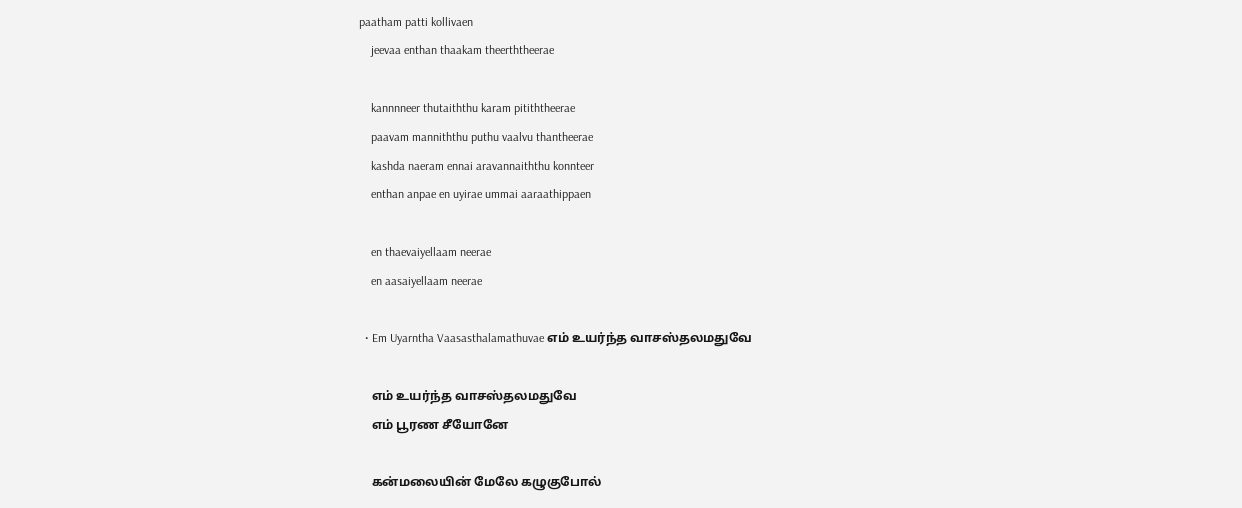paatham patti kollivaen
    jeevaa enthan thaakam theerththeerae

    kannnneer thutaiththu karam pitiththeerae
    paavam manniththu puthu vaalvu thantheerae
    kashda naeram ennai aravannaiththu konnteer
    enthan anpae en uyirae ummai aaraathippaen

    en thaevaiyellaam neerae
    en aasaiyellaam neerae

  • Em Uyarntha Vaasasthalamathuvae எம் உயர்ந்த வாசஸ்தலமதுவே

    எம் உயர்ந்த வாசஸ்தலமதுவே
    எம் பூரண சீயோனே

    கன்மலையின் மேலே கழுகுபோல்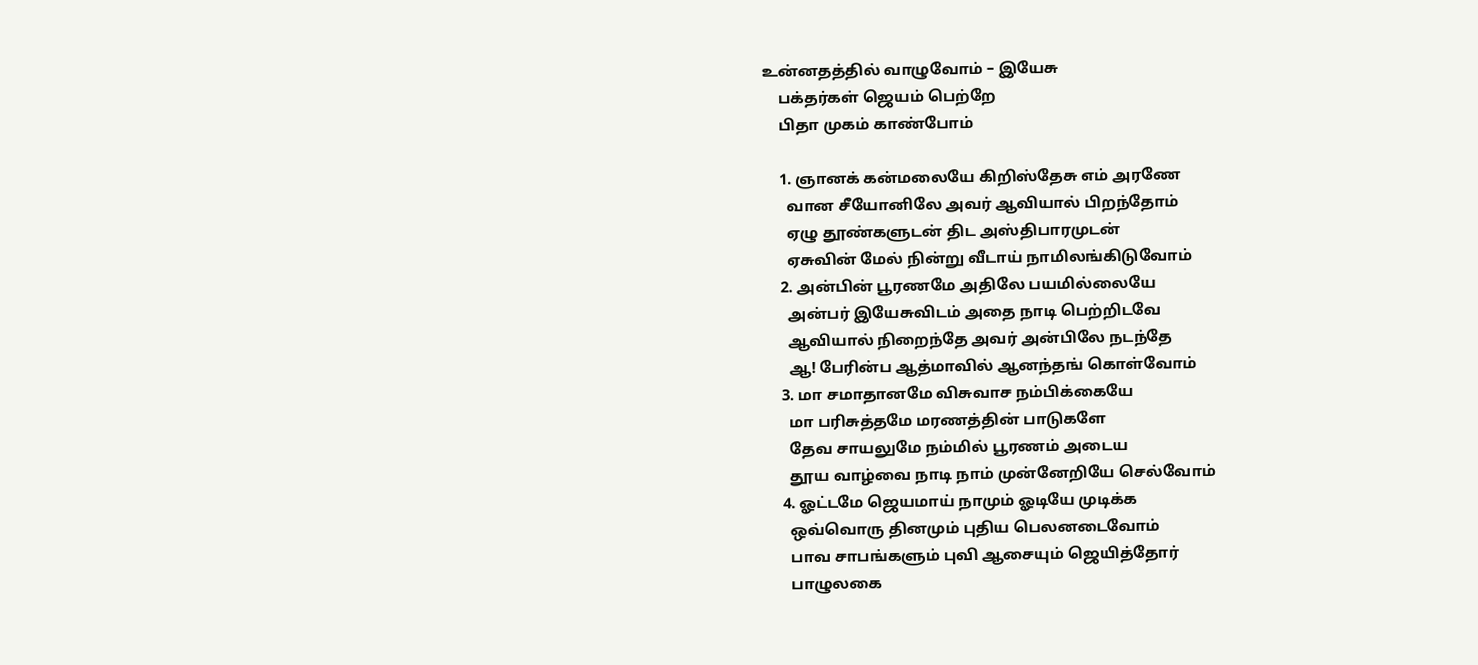உன்னதத்தில் வாழுவோம் – இயேசு
    பக்தர்கள் ஜெயம் பெற்றே
    பிதா முகம் காண்போம்

    1. ஞானக் கன்மலையே கிறிஸ்தேசு எம் அரணே
      வான சீயோனிலே அவர் ஆவியால் பிறந்தோம்
      ஏழு தூண்களுடன் திட அஸ்திபாரமுடன்
      ஏசுவின் மேல் நின்று வீடாய் நாமிலங்கிடுவோம்
    2. அன்பின் பூரணமே அதிலே பயமில்லையே
      அன்பர் இயேசுவிடம் அதை நாடி பெற்றிடவே
      ஆவியால் நிறைந்தே அவர் அன்பிலே நடந்தே
      ஆ! பேரின்ப ஆத்மாவில் ஆனந்தங் கொள்வோம்
    3. மா சமாதானமே விசுவாச நம்பிக்கையே
      மா பரிசுத்தமே மரணத்தின் பாடுகளே
      தேவ சாயலுமே நம்மில் பூரணம் அடைய
      தூய வாழ்வை நாடி நாம் முன்னேறியே செல்வோம்
    4. ஓட்டமே ஜெயமாய் நாமும் ஓடியே முடிக்க
      ஒவ்வொரு தினமும் புதிய பெலனடைவோம்
      பாவ சாபங்களும் புவி ஆசையும் ஜெயித்தோர்
      பாழுலகை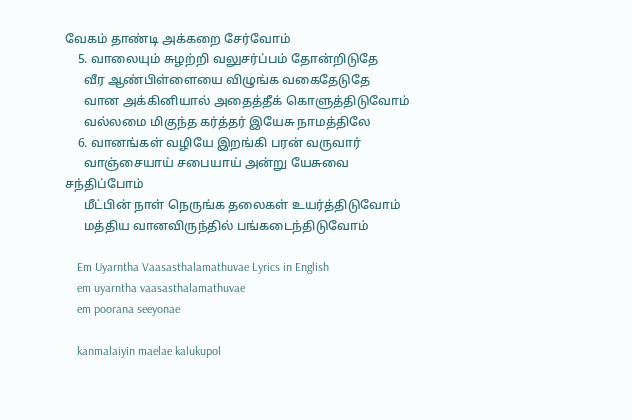வேகம் தாண்டி அக்கறை சேர்வோம்
    5. வாலையும் சுழற்றி வலுசர்ப்பம் தோன்றிடுதே
      வீர ஆண்பிள்ளையை விழுங்க வகைதேடுதே
      வான அக்கினியால் அதைத்தீக் கொளுத்திடுவோம்
      வல்லமை மிகுந்த கர்த்தர் இயேசு நாமத்திலே
    6. வானங்கள் வழியே இறங்கி பரன் வருவார்
      வாஞ்சையாய் சபையாய் அன்று யேசுவை சந்திப்போம்
      மீட்பின் நாள் நெருங்க தலைகள் உயர்த்திடுவோம்
      மத்திய வானவிருந்தில் பங்கடைந்திடுவோம்

    Em Uyarntha Vaasasthalamathuvae Lyrics in English
    em uyarntha vaasasthalamathuvae
    em poorana seeyonae

    kanmalaiyin maelae kalukupol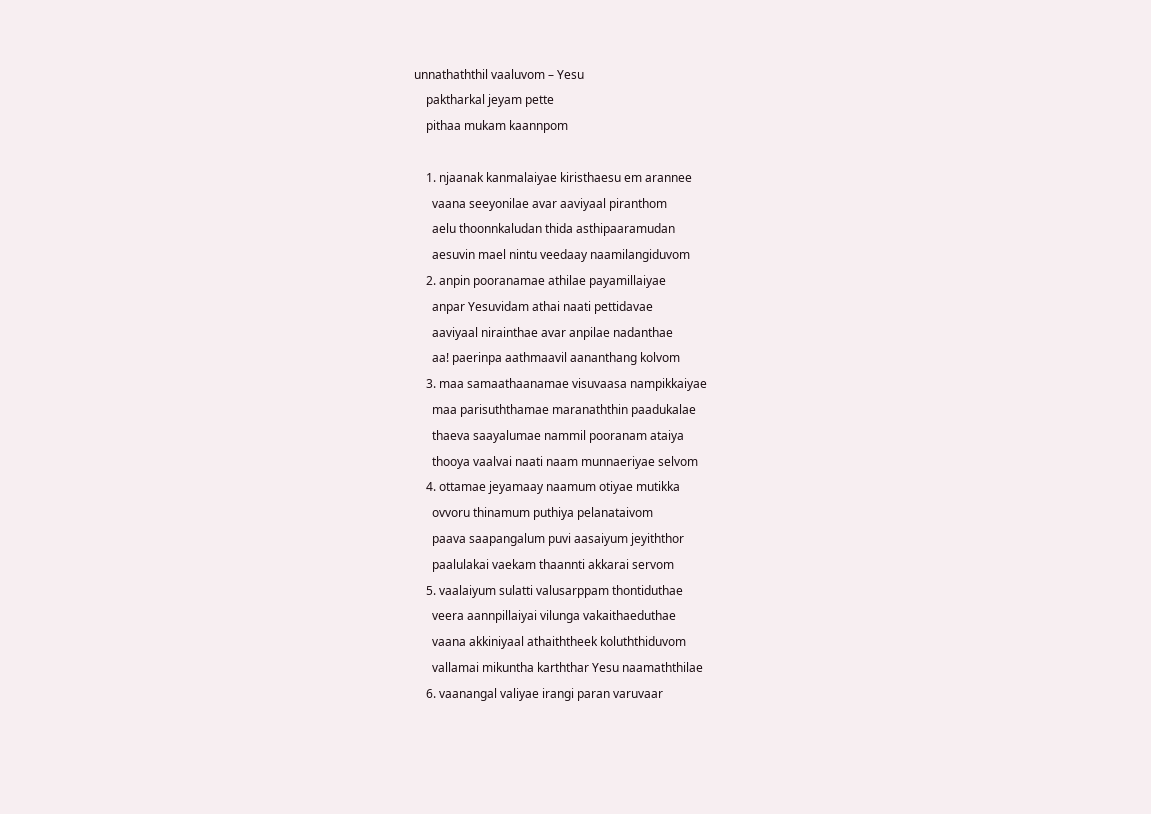unnathaththil vaaluvom – Yesu
    paktharkal jeyam pette
    pithaa mukam kaannpom

    1. njaanak kanmalaiyae kiristhaesu em arannee
      vaana seeyonilae avar aaviyaal piranthom
      aelu thoonnkaludan thida asthipaaramudan
      aesuvin mael nintu veedaay naamilangiduvom
    2. anpin pooranamae athilae payamillaiyae
      anpar Yesuvidam athai naati pettidavae
      aaviyaal nirainthae avar anpilae nadanthae
      aa! paerinpa aathmaavil aananthang kolvom
    3. maa samaathaanamae visuvaasa nampikkaiyae
      maa parisuththamae maranaththin paadukalae
      thaeva saayalumae nammil pooranam ataiya
      thooya vaalvai naati naam munnaeriyae selvom
    4. ottamae jeyamaay naamum otiyae mutikka
      ovvoru thinamum puthiya pelanataivom
      paava saapangalum puvi aasaiyum jeyiththor
      paalulakai vaekam thaannti akkarai servom
    5. vaalaiyum sulatti valusarppam thontiduthae
      veera aannpillaiyai vilunga vakaithaeduthae
      vaana akkiniyaal athaiththeek koluththiduvom
      vallamai mikuntha karththar Yesu naamaththilae
    6. vaanangal valiyae irangi paran varuvaar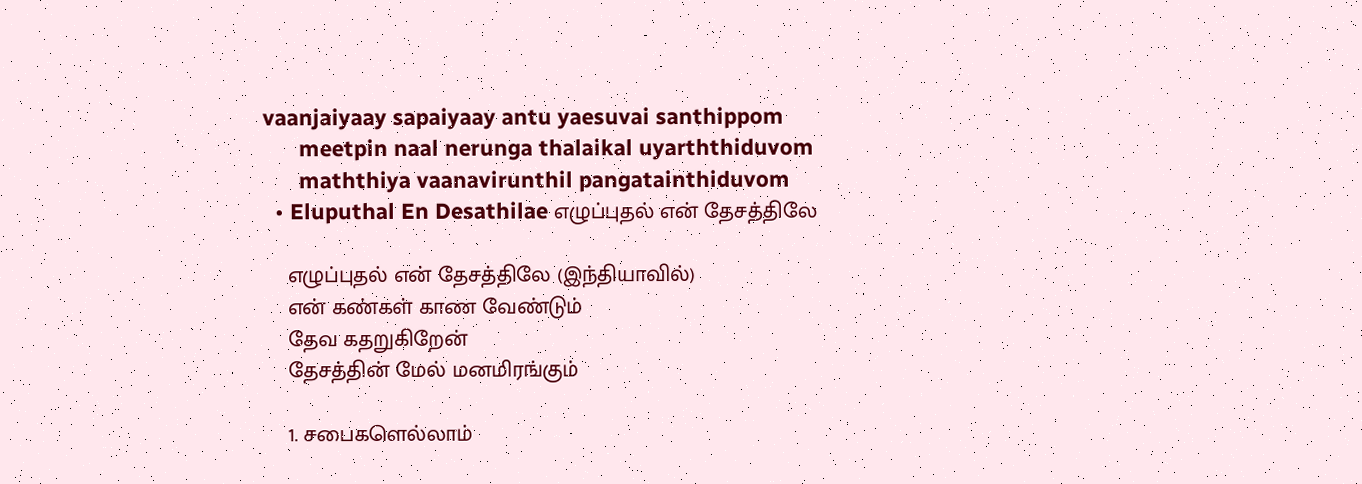vaanjaiyaay sapaiyaay antu yaesuvai santhippom
      meetpin naal nerunga thalaikal uyarththiduvom
      maththiya vaanavirunthil pangatainthiduvom
  • Eluputhal En Desathilae எழுப்புதல் என் தேசத்திலே

    எழுப்புதல் என் தேசத்திலே (இந்தியாவில்)
    என் கண்கள் காண வேண்டும்
    தேவ கதறுகிறேன்
    தேசத்தின் மேல் மனமிரங்கும்

    1. சபைகளெல்லாம்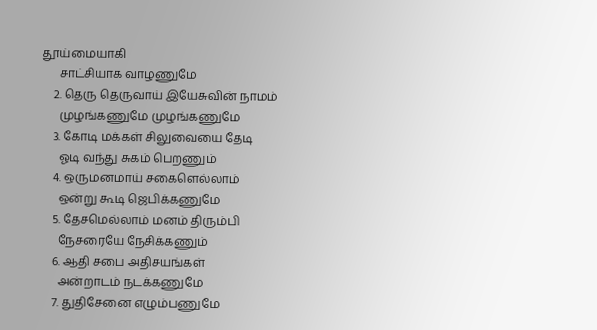தூய்மையாகி
      சாட்சியாக வாழணுமே
    2. தெரு தெருவாய் இயேசுவின் நாமம்
      முழங்கணுமே முழங்கணுமே
    3. கோடி மக்கள் சிலுவையை தேடி
      ஓடி வந்து சுகம் பெறணும்
    4. ஒருமனமாய் சகைளெல்லாம்
      ஒன்று கூடி ஜெபிக்கணுமே
    5. தேசமெல்லாம் மனம் திரும்பி
      நேசரையே நேசிக்கணும்
    6. ஆதி சபை அதிசயங்கள்
      அன்றாடம் நடக்கணுமே
    7. துதிசேனை எழும்பணுமே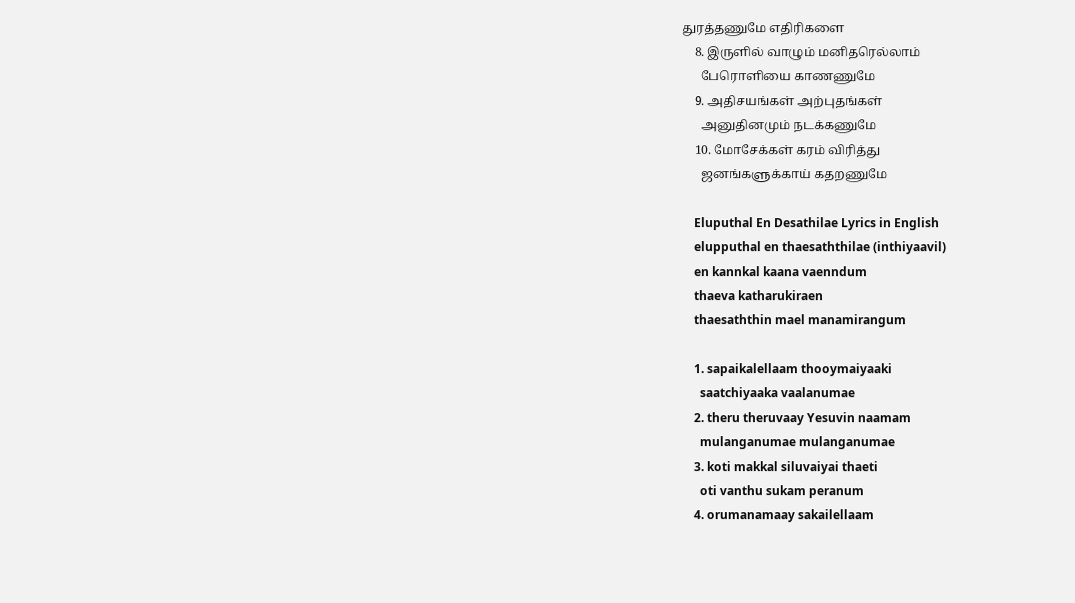துரத்தணுமே எதிரிகளை
    8. இருளில் வாழும் மனிதரெல்லாம்
      பேரொளியை காணணுமே
    9. அதிசயங்கள் அற்புதங்கள்
      அனுதினமும் நடக்கணுமே
    10. மோசேக்கள் கரம் விரித்து
      ஜனங்களுக்காய் கதறணுமே

    Eluputhal En Desathilae Lyrics in English
    elupputhal en thaesaththilae (inthiyaavil)
    en kannkal kaana vaenndum
    thaeva katharukiraen
    thaesaththin mael manamirangum

    1. sapaikalellaam thooymaiyaaki
      saatchiyaaka vaalanumae
    2. theru theruvaay Yesuvin naamam
      mulanganumae mulanganumae
    3. koti makkal siluvaiyai thaeti
      oti vanthu sukam peranum
    4. orumanamaay sakailellaam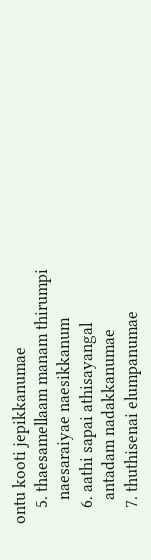ontu kooti jepikkanumae
    5. thaesamellaam manam thirumpi
      naesaraiyae naesikkanum
    6. aathi sapai athisayangal
      antadam nadakkanumae
    7. thuthisenai elumpanumae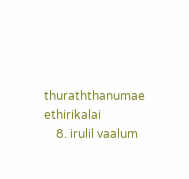thuraththanumae ethirikalai
    8. irulil vaalum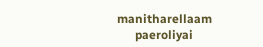manitharellaam
      paeroliyai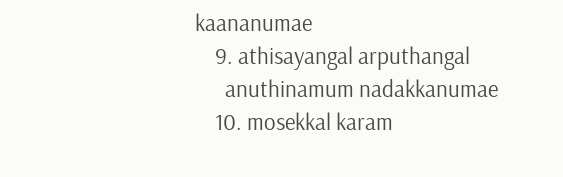kaananumae
    9. athisayangal arputhangal
      anuthinamum nadakkanumae
    10. mosekkal karam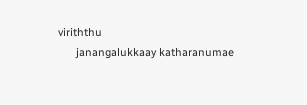viriththu
      janangalukkaay katharanumae